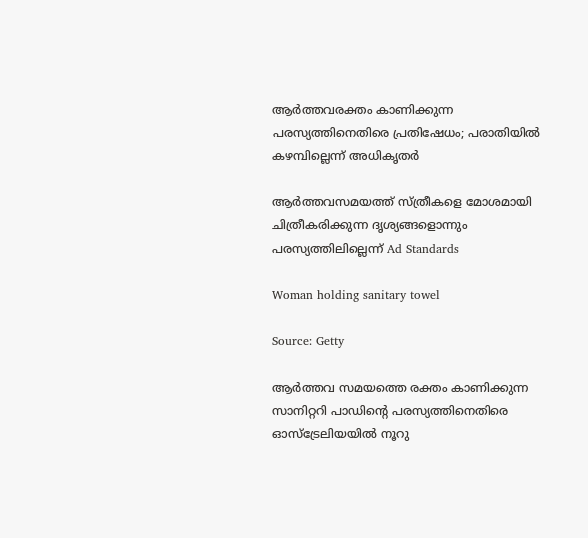ആര്‍ത്തവരക്തം കാണിക്കുന്ന പരസ്യത്തിനെതിരെ പ്രതിഷേധം; പരാതിയില്‍ കഴമ്പില്ലെന്ന് അധികൃതര്‍

ആര്‍ത്തവസമയത്ത് സ്ത്രീകളെ മോശമായി ചിത്രീകരിക്കുന്ന ദൃശ്യങ്ങളൊന്നും പരസ്യത്തിലില്ലെന്ന് Ad Standards

Woman holding sanitary towel

Source: Getty

ആര്‍ത്തവ സമയത്തെ രക്തം കാണിക്കുന്ന സാനിറ്ററി പാഡിന്റെ പരസ്യത്തിനെതിരെ ഓസ്‌ട്രേലിയയില്‍ നൂറു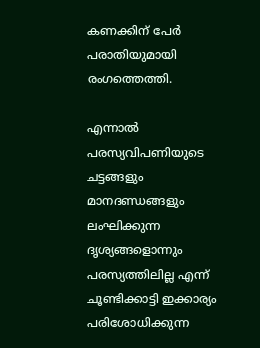കണക്കിന് പേര്‍ പരാതിയുമായി രംഗത്തെത്തി.

എന്നാല്‍ പരസ്യവിപണിയുടെ ചട്ടങ്ങളും മാനദണ്ഡങ്ങളും ലംഘിക്കുന്ന ദൃശ്യങ്ങളൊന്നും പരസ്യത്തിലില്ല എന്ന് ചൂണ്ടിക്കാട്ടി ഇക്കാര്യം പരിശോധിക്കുന്ന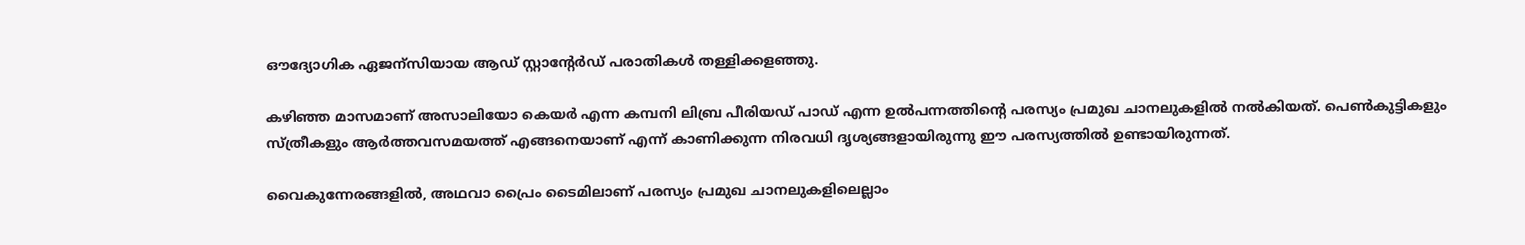ഔദ്യോഗിക ഏജന്സിയായ ആഡ് സ്റ്റാന്റേര്‍ഡ് പരാതികള്‍ തള്ളിക്കളഞ്ഞു.

കഴിഞ്ഞ മാസമാണ് അസാലിയോ കെയര്‍ എന്ന കമ്പനി ലിബ്ര പീരിയഡ് പാഡ് എന്ന ഉല്‍പന്നത്തിന്റെ പരസ്യം പ്രമുഖ ചാനലുകളില്‍ നല്‍കിയത്. പെണ്‍കുട്ടികളും സ്ത്രീകളും ആര്‍ത്തവസമയത്ത് എങ്ങനെയാണ് എന്ന് കാണിക്കുന്ന നിരവധി ദൃശ്യങ്ങളായിരുന്നു ഈ പരസ്യത്തില്‍ ഉണ്ടായിരുന്നത്.

വൈകുന്നേരങ്ങളില്‍, അഥവാ പ്രൈം ടൈമിലാണ് പരസ്യം പ്രമുഖ ചാനലുകളിലെല്ലാം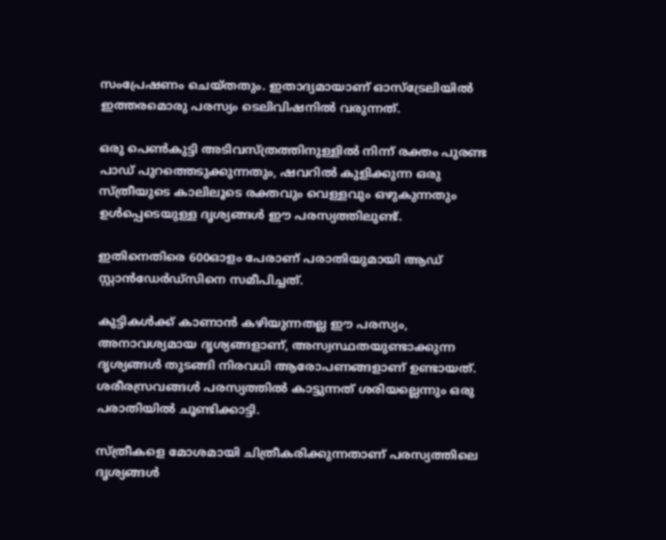സംപ്രേഷണം ചെയ്തതും. ഇതാദ്യമായാണ് ഓസ്‌ട്രേലിയില്‍ ഇത്തരമൊരു പരസ്യം ടെലിവിഷനില്‍ വരുന്നത്.

ഒരു പെണ്‍കുട്ടി അടിവസ്ത്രത്തിനുള്ളില്‍ നിന്ന് രക്തം പുരണ്ട പാഡ് പുറത്തെടുക്കുന്നതും, ഷവറില്‍ കുളിക്കുന്ന ഒരു സ്ത്രീയുടെ കാലിലൂടെ രക്തവും വെള്ളവും ഒഴുകുന്നതും ഉള്‍പ്പെടെയുള്ള ദൃശ്യങ്ങള്‍ ഈ പരസ്യത്തിലുണ്ട്.

ഇതിനെതിരെ 600ഓളം പേരാണ് പരാതിയുമായി ആഡ് സ്റ്റാന്‍ഡേര്‍ഡ്‌സിനെ സമീപിച്ചത്.

കുട്ടികള്‍ക്ക് കാണാന്‍ കഴിയുന്നതല്ല ഈ പരസ്യം, അനാവശ്യമായ ദൃശ്യങ്ങളാണ്, അസ്വസ്ഥതയുണ്ടാക്കുന്ന ദൃശ്യങ്ങള്‍ തുടങ്ങി നിരവധി ആരോപണങ്ങളാണ് ഉണ്ടായത്. ശരീരസ്രവങ്ങള്‍ പരസ്യത്തില്‍ കാട്ടുന്നത് ശരിയല്ലെന്നും ഒരു പരാതിയില്‍ ചൂണ്ടിക്കാട്ടി.

സ്ത്രീകളെ മോശമായി ചിത്രീകരിക്കുന്നതാണ് പരസ്യത്തിലെ ദൃശ്യങ്ങള്‍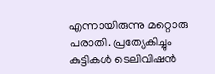എന്നായിരുന്നു മറ്റൊരു പരാതി. പ്രത്യേകിച്ചും കുട്ടികള്‍ ടെലിവിഷന്‍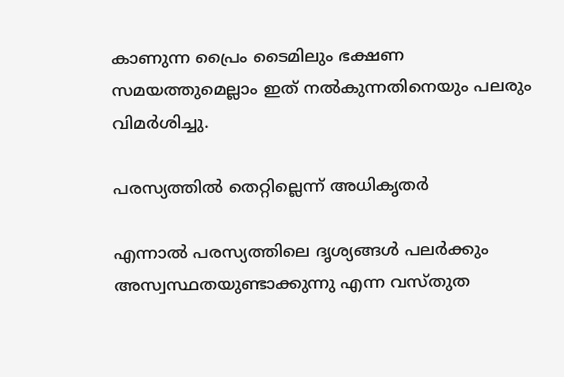കാണുന്ന പ്രൈം ടൈമിലും ഭക്ഷണ സമയത്തുമെല്ലാം ഇത് നല്‍കുന്നതിനെയും പലരും വിമര്‍ശിച്ചു.

പരസ്യത്തില്‍ തെറ്റില്ലെന്ന് അധികൃതര്‍

എന്നാല്‍ പരസ്യത്തിലെ ദൃശ്യങ്ങള്‍ പലര്‍ക്കും അസ്വസ്ഥതയുണ്ടാക്കുന്നു എന്ന വസ്തുത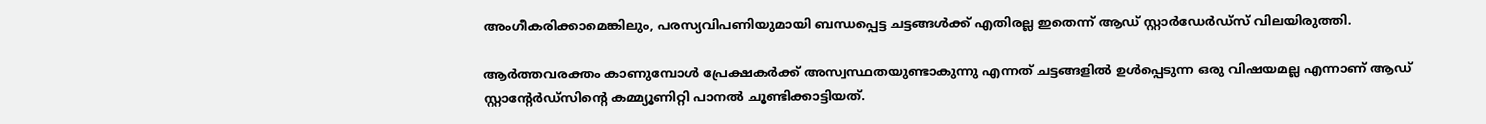അംഗീകരിക്കാമെങ്കിലും, പരസ്യവിപണിയുമായി ബന്ധപ്പെട്ട ചട്ടങ്ങള്‍ക്ക് എതിരല്ല ഇതെന്ന് ആഡ് സ്റ്റാര്‍ഡേര്‍ഡ്‌സ് വിലയിരുത്തി.

ആര്‍ത്തവരക്തം കാണുമ്പോള്‍ പ്രേക്ഷകര്‍ക്ക് അസ്വസ്ഥതയുണ്ടാകുന്നു എന്നത് ചട്ടങ്ങളില്‍ ഉള്‍പ്പെടുന്ന ഒരു വിഷയമല്ല എന്നാണ് ആഡ് സ്റ്റാന്റേര്‍ഡ്‌സിന്റെ കമ്മ്യൂണിറ്റി പാനല്‍ ചൂണ്ടിക്കാട്ടിയത്.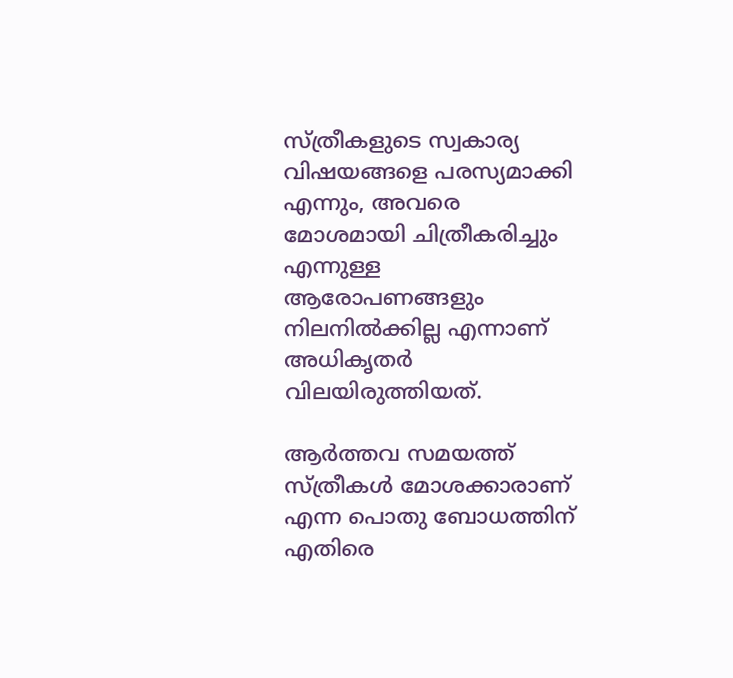സ്ത്രീകളുടെ സ്വകാര്യ വിഷയങ്ങളെ പരസ്യമാക്കി എന്നും, അവരെ മോശമായി ചിത്രീകരിച്ചും എന്നുള്ള ആരോപണങ്ങളും നിലനില്‍ക്കില്ല എന്നാണ് അധികൃതര്‍ വിലയിരുത്തിയത്.

ആര്‍ത്തവ സമയത്ത് സ്ത്രീകള്‍ മോശക്കാരാണ് എന്ന പൊതു ബോധത്തിന് എതിരെ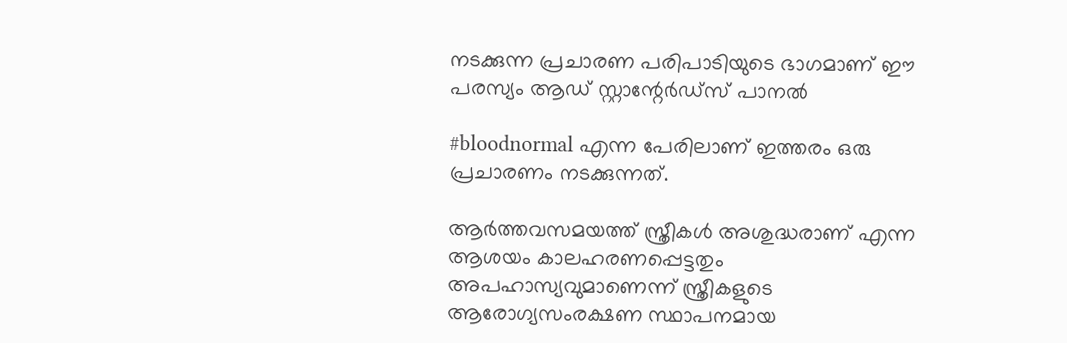നടക്കുന്ന പ്രചാരണ പരിപാടിയുടെ ഭാഗമാണ് ഈ പരസ്യം ആഡ് സ്റ്റാന്റേര്‍ഡ്‌സ് പാനല്‍

#bloodnormal എന്ന പേരിലാണ് ഇത്തരം ഒരു പ്രചാരണം നടക്കുന്നത്.

ആര്‍ത്തവസമയത്ത് സ്ത്രീകള്‍ അശുദ്ധരാണ് എന്ന ആശയം കാലഹരണപ്പെട്ടതും അപഹാസ്യവുമാണെന്ന് സ്ത്രീകളുടെ ആരോഗ്യസംരക്ഷണ സ്ഥാപനമായ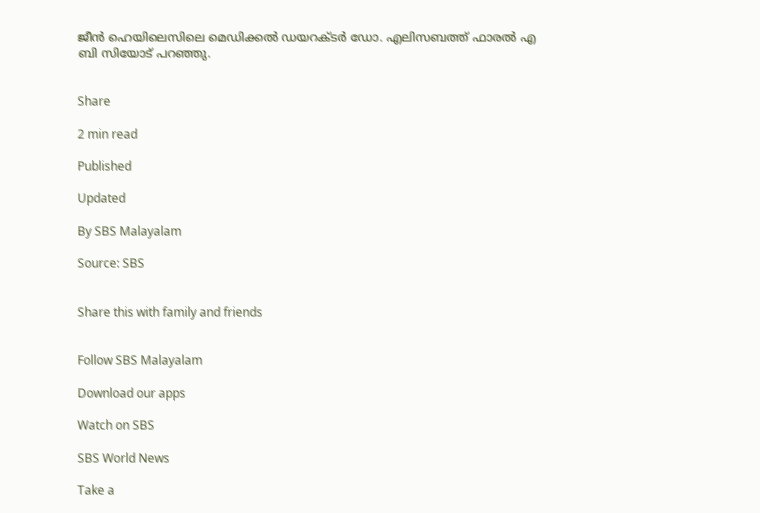ജീന്‍ ഹെയിലെസിലെ മെഡിക്കല്‍ ഡയറക്ടര്‍ ഡോ. എലിസബത്ത് ഫാരല്‍ എ ബി സിയോട് പറഞ്ഞു.


Share

2 min read

Published

Updated

By SBS Malayalam

Source: SBS


Share this with family and friends


Follow SBS Malayalam

Download our apps

Watch on SBS

SBS World News

Take a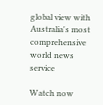global view with Australia's most comprehensive world news service

Watch now